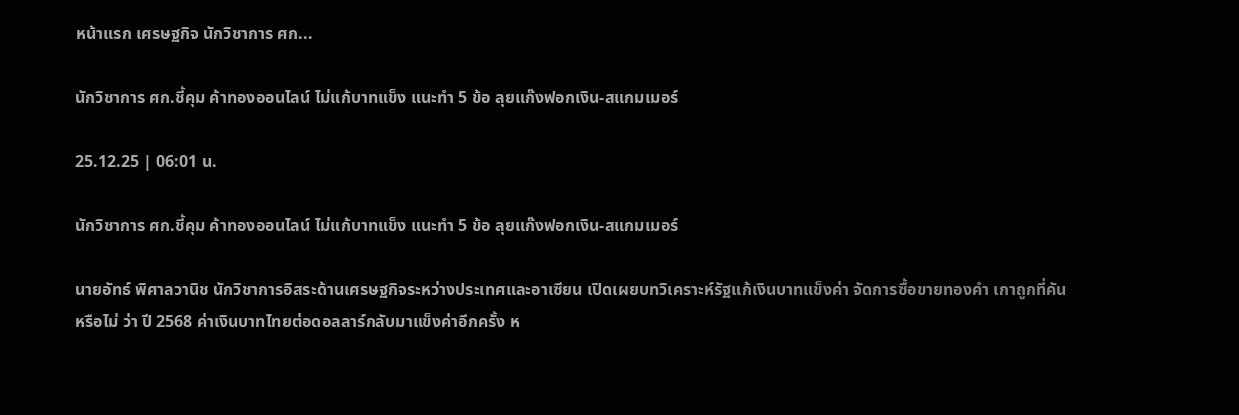หน้าแรก เศรษฐกิจ นักวิชาการ ศก...

นักวิชาการ ศก.ชี้คุม ค้าทองออนไลน์ ไม่แก้บาทแข็ง แนะทำ 5 ข้อ ลุยแก๊งฟอกเงิน-สแกมเมอร์

25.12.25 | 06:01 น.

นักวิชาการ ศก.ชี้คุม ค้าทองออนไลน์ ไม่แก้บาทแข็ง แนะทำ 5 ข้อ ลุยแก๊งฟอกเงิน-สแกมเมอร์

นายอัทธ์ พิศาลวานิช นักวิชาการอิสระด้านเศรษฐกิจระหว่างประเทศและอาเซียน เปิดเผยบทวิเคราะห์รัฐแก้เงินบาทแข็งค่า จัดการซื้อขายทองคำ เกาถูกที่คันหรือไม่ ว่า ปี 2568 ค่าเงินบาทไทยต่อดอลลาร์กลับมาแข็งค่าอีกครั้ง ห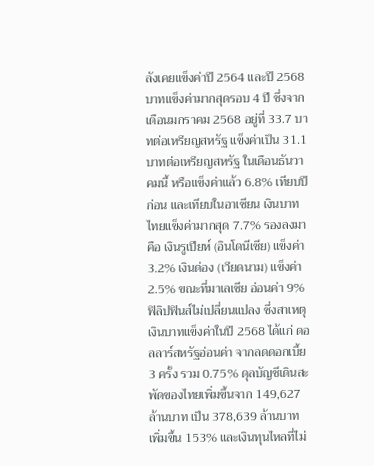ลังเคยแข็งค่าปี 2564 และปี 2568 บาทแข็งค่ามากสุดรอบ 4 ปี ซึ่งจากเดือนมกราคม 2568 อยู่ที่ 33.7 บาทต่อเหรียญสหรัฐ แข็งค่าเป็น 31.1 บาทต่อเหรียญสหรัฐ ในเดือนธันวาคมนี้ หรือแข็งค่าแล้ว 6.8% เทียบปีก่อน และเทียบในอาเซียน เงินบาทไทยแข็งค่ามากสุด 7.7% รองลงมาคือ เงินรูเปียห์ (อินโดนีเซีย) แข็งค่า 3.2% เงินด่อง (เวียดนาม) แข็งค่า 2.5% ขณะที่มาเลเซีย อ่อนค่า 9% ฟิลิปฟินส์ไม่เปลี่ยนแปลง ซึ่งสาเหตุเงินบาทแข็งค่าในปี 2568 ได้แก่ ดอลลาร์สหรัฐอ่อนค่า จากลดดอกเบี้ย 3 ครั้ง รวม 0.75% ดุลบัญชีเดินสะพัดของไทยเพิ่มขึ้นจาก 149,627 ล้านบาท เป็น 378,639 ล้านบาท เพิ่มขึ้น 153% และเงินทุนไหลที่ไม่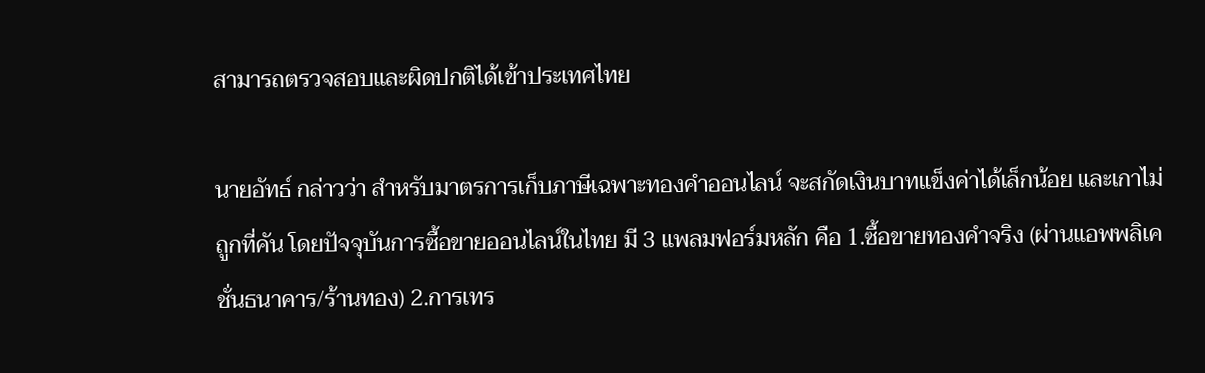สามารถตรวจสอบและผิดปกติได้เข้าประเทศไทย

นายอัทธ์ กล่าวว่า สำหรับมาตรการเก็บภาษีเฉพาะทองคำออนไลน์ จะสกัดเงินบาทแข็งค่าได้เล็กน้อย และเกาไม่ถูกที่คัน โดยปัจจุบันการซื้อขายออนไลน์ในไทย มี 3 แพลมฟอร์มหลัก คือ 1.ซื้อขายทองคำจริง (ผ่านแอพพลิเคชั่นธนาคาร/ร้านทอง) 2.การเทร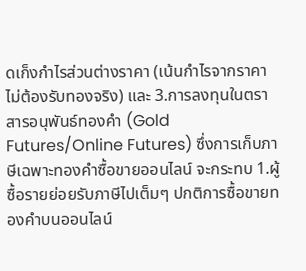ดเก็งกำไรส่วนต่างราคา (เน้นกำไรจากราคา ไม่ต้องรับทองจริง) และ 3.การลงทุนในตราสารอนุพันธ์ทองคำ (Gold Futures/Online Futures) ซึ่งการเก็บภาษีเฉพาะทองคำซื้อขายออนไลน์ จะกระทบ 1.ผู้ซื้อรายย่อยรับภาษีไปเต็มๆ ปกติการซื้อขายทองคำบนออนไลน์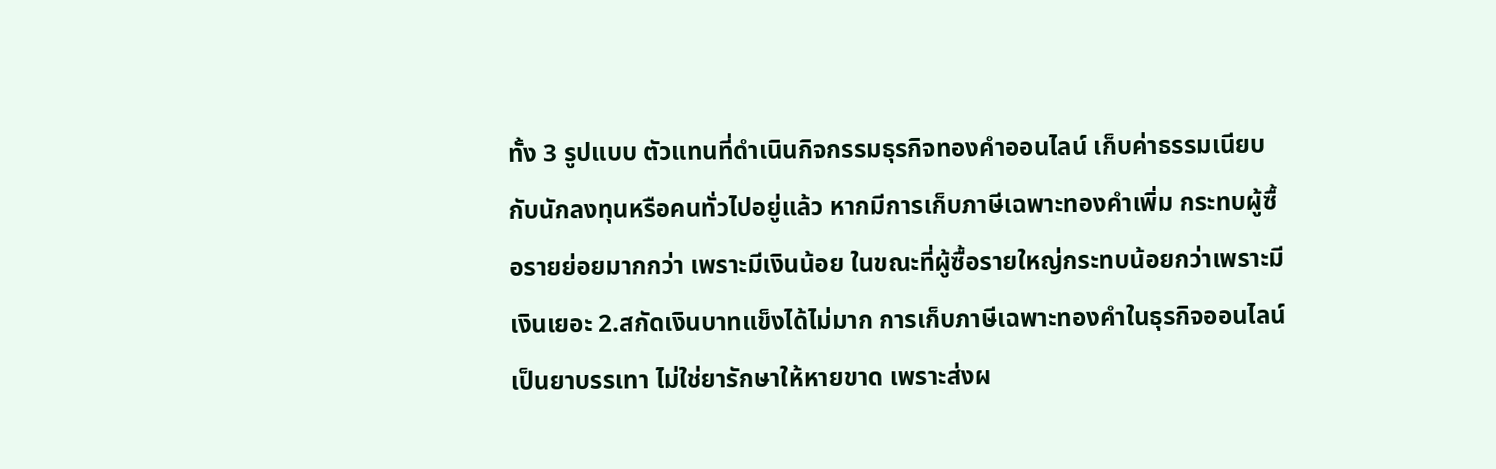ทั้ง 3 รูปแบบ ตัวแทนที่ดำเนินกิจกรรมธุรกิจทองคำออนไลน์ เก็บค่าธรรมเนียบกับนักลงทุนหรือคนทั่วไปอยู่แล้ว หากมีการเก็บภาษีเฉพาะทองคำเพิ่ม กระทบผู้ซื้อรายย่อยมากกว่า เพราะมีเงินน้อย ในขณะที่ผู้ซื้อรายใหญ่กระทบน้อยกว่าเพราะมีเงินเยอะ 2.สกัดเงินบาทแข็งได้ไม่มาก การเก็บภาษีเฉพาะทองคำในธุรกิจออนไลน์ เป็นยาบรรเทา ไม่ใช่ยารักษาให้หายขาด เพราะส่งผ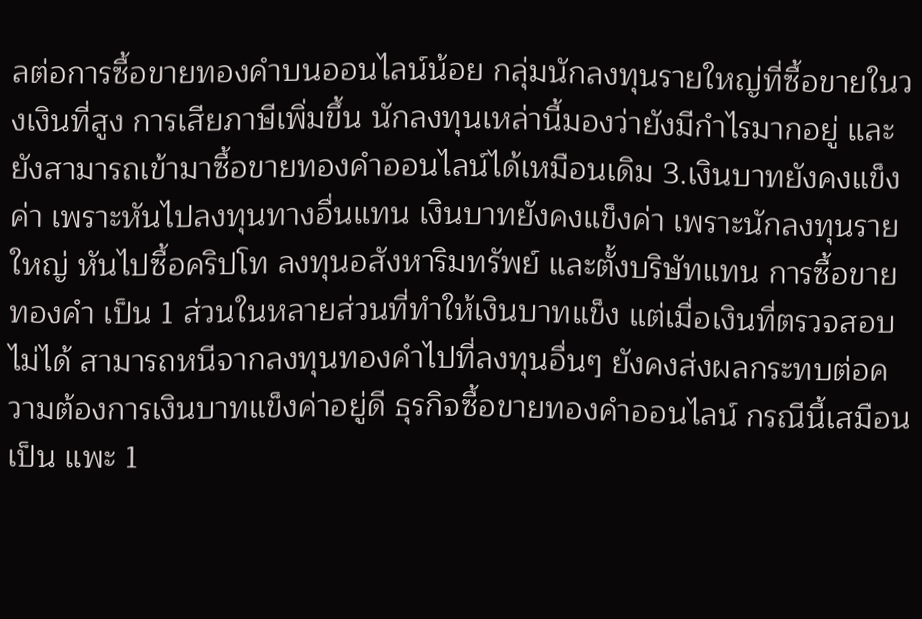ลต่อการซื้อขายทองคำบนออนไลน์น้อย กลุ่มนักลงทุนรายใหญ่ที่ซื้อขายในวงเงินที่สูง การเสียภาษีเพิ่มขึ้น นักลงทุนเหล่านี้มองว่ายังมีกำไรมากอยู่ และยังสามารถเข้ามาซื้อขายทองคำออนไลน์ได้เหมือนเดิม 3.เงินบาทยังคงแข็งค่า เพราะหันไปลงทุนทางอื่นแทน เงินบาทยังคงแข็งค่า เพราะนักลงทุนรายใหญ่ หันไปซื้อคริปโท ลงทุนอสังหาริมทรัพย์ และตั้งบริษัทแทน การซื้อขายทองคำ เป็น 1 ส่วนในหลายส่วนที่ทำให้เงินบาทแข็ง แต่เมื่อเงินที่ตรวจสอบไม่ได้ สามารถหนีจากลงทุนทองคำไปที่ลงทุนอื่นๆ ยังคงส่งผลกระทบต่อความต้องการเงินบาทแข็งค่าอยู่ดี ธุรกิจซื้อขายทองคำออนไลน์ กรณีนี้เสมือนเป็น แพะ 1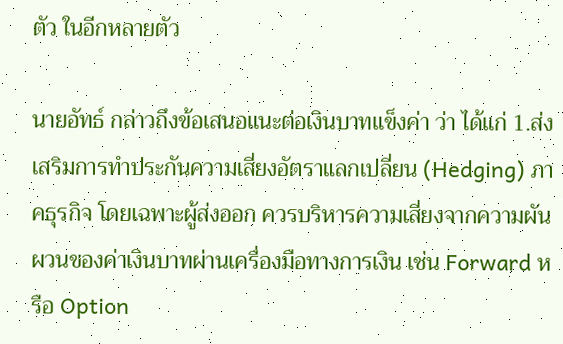ตัว ในอีกหลายตัว

นายอัทธ์ กล่าวถึงข้อเสนอแนะต่อเงินบาทแข็งค่า ว่า ได้แก่ 1.ส่งเสริมการทำประกันความเสี่ยงอัตราแลกเปลี่ยน (Hedging) ภาคธุรกิจ โดยเฉพาะผู้ส่งออก ควรบริหารความเสี่ยงจากความผันผวนของค่าเงินบาทผ่านเครื่องมือทางการเงิน เช่น Forward หรือ Option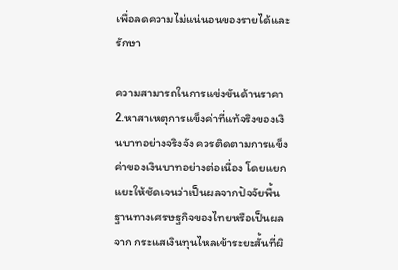เพื่อลดความไม่แน่นอนของรายได้และรักษา

ความสามารถในการแข่งขันด้านราคา 2.หาสาเหตุการแข็งค่าที่แท้จริงของเงินบาทอย่างจริงจัง ควรติดตามการแข็งค่าของเงินบาทอย่างต่อเนื่อง โดยแยกแยะให้ชัดเจนว่าเป็นผลจากปัจจัยพื้นฐานทางเศรษฐกิจของไทยหรือเป็นผลจาก กระแสเงินทุนไหลเข้าระยะสั้นที่ผิ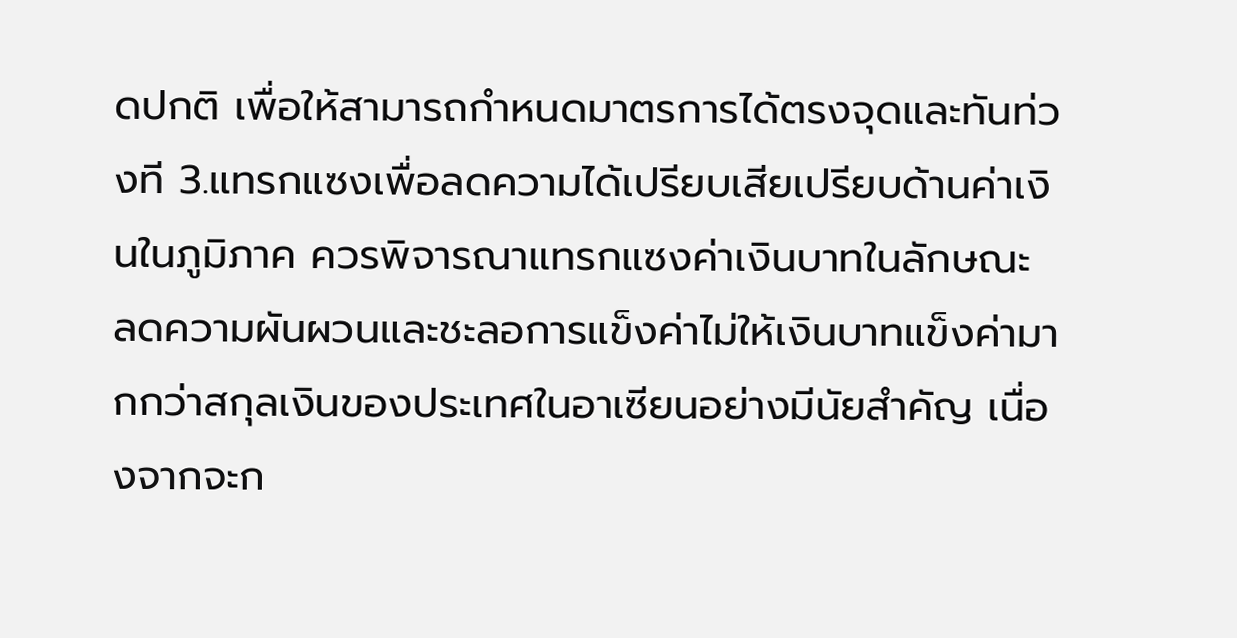ดปกติ เพื่อให้สามารถกำหนดมาตรการได้ตรงจุดและทันท่วงที 3.แทรกแซงเพื่อลดความได้เปรียบเสียเปรียบด้านค่าเงินในภูมิภาค ควรพิจารณาแทรกแซงค่าเงินบาทในลักษณะ ลดความผันผวนและชะลอการแข็งค่าไม่ให้เงินบาทแข็งค่ามากกว่าสกุลเงินของประเทศในอาเซียนอย่างมีนัยสำคัญ เนื่องจากจะก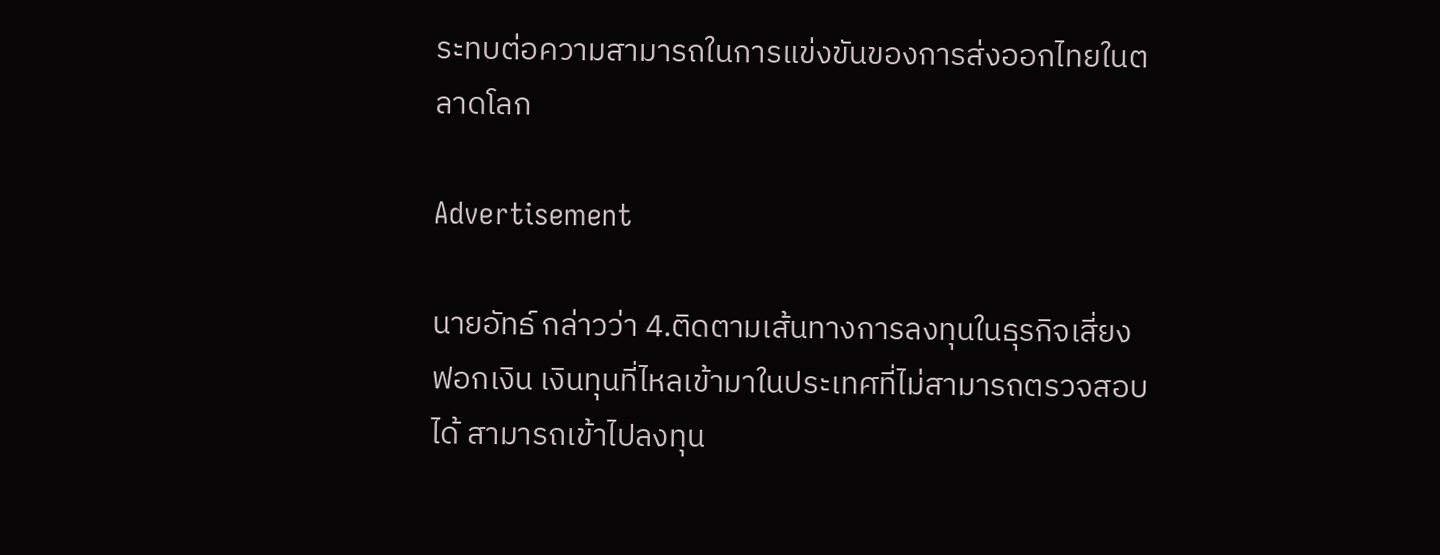ระทบต่อความสามารถในการแข่งขันของการส่งออกไทยในตลาดโลก

Advertisement

นายอัทธ์ กล่าวว่า 4.ติดตามเส้นทางการลงทุนในธุรกิจเสี่ยงฟอกเงิน เงินทุนที่ไหลเข้ามาในประเทศที่ไม่สามารถตรวจสอบได้ สามารถเข้าไปลงทุน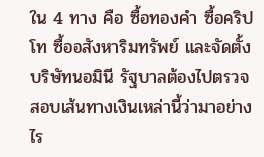ใน 4 ทาง คือ ซื้อทองคำ ซื้อคริปโท ซื้ออสังหาริมทรัพย์ และจัดตั้งบริษัทนอมินี รัฐบาลต้องไปตรวจสอบเส้นทางเงินเหล่านี้ว่ามาอย่างไร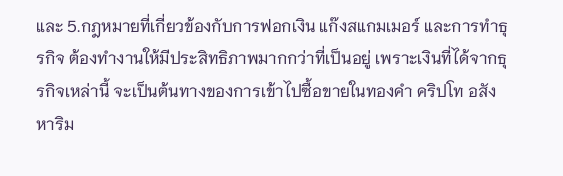และ 5.กฎหมายที่เกี่ยวข้องกับการฟอกเงิน แก๊งสแกมเมอร์ และการทำธุรกิจ ต้องทำงานให้มีประสิทธิภาพมากกว่าที่เป็นอยู่ เพราะเงินที่ได้จากธุรกิจเหล่านี้ จะเป็นต้นทางของการเข้าไปซื้อขายในทองคำ คริปโท อสังหาริม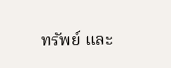ทรัพย์ และ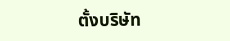ตั้งบริษัท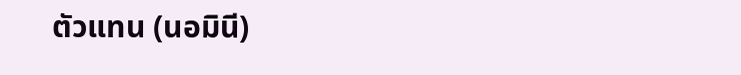ตัวแทน (นอมินี)